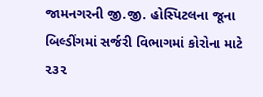જામનગરની જી.જી. હોસ્પિટલના જૂના બિલ્ડીંગમાં સર્જરી વિભાગમાં કોરોના માટે ૨૩૨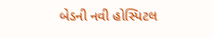બેડની નવી હોસ્પિટલ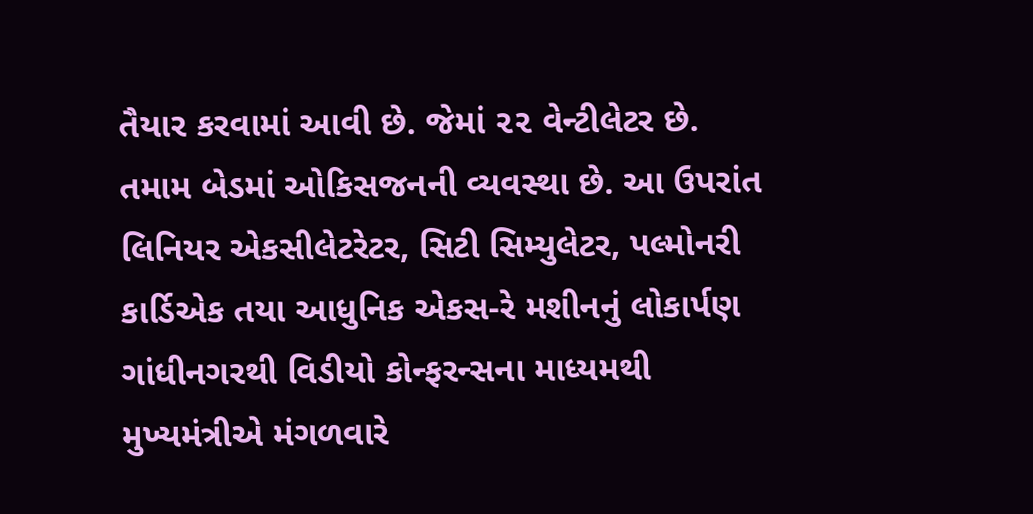તૈયાર કરવામાં આવી છે. જેમાં ૨૨ વેન્ટીલેટર છે. તમામ બેડમાં ઓકિસજનની વ્યવસ્થા છે. આ ઉપરાંત લિનિયર એકસીલેટરેટર, સિટી સિમ્યુલેટર, પલ્મોનરી કાર્ડિએક તયા આધુનિક એકસ-રે મશીનનું લોકાર્પણ ગાંધીનગરથી વિડીયો કોન્ફરન્સના માધ્યમથી મુખ્યમંત્રીએ મંગળવારે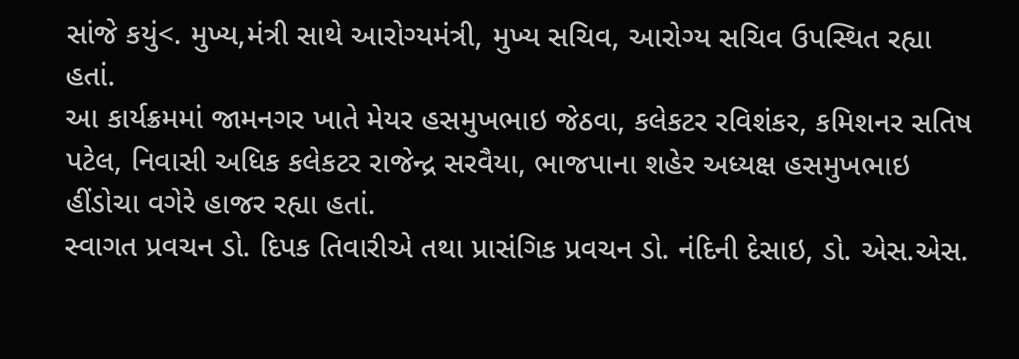સાંજે કયું<. મુખ્ય,મંત્રી સાથે આરોગ્યમંત્રી, મુખ્ય સચિવ, આરોગ્ય સચિવ ઉપસ્થિત રહ્યા હતાં.
આ કાર્યક્રમમાં જામનગર ખાતે મેયર હસમુખભાઇ જેઠવા, કલેકટર રવિશંકર, કમિશનર સતિષ પટેલ, નિવાસી અધિક કલેકટર રાજેન્દ્ર સરવૈયા, ભાજપાના શહેર અધ્યક્ષ હસમુખભાઇ હીંડોચા વગેરે હાજર રહ્યા હતાં.
સ્વાગત પ્રવચન ડો. દિપક તિવારીએ તથા પ્રાસંગિક પ્રવચન ડો. નંદિની દેસાઇ, ડો. એસ.એસ.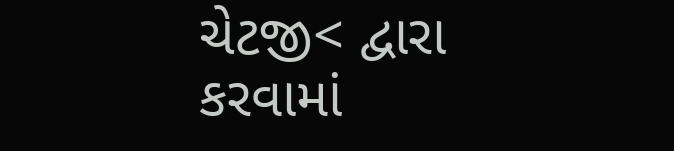ચેટજી< દ્વારા કરવામાં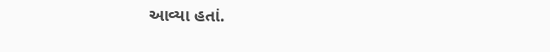આવ્યા હતાં.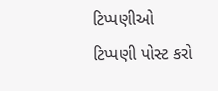ટિપ્પણીઓ
ટિપ્પણી પોસ્ટ કરો